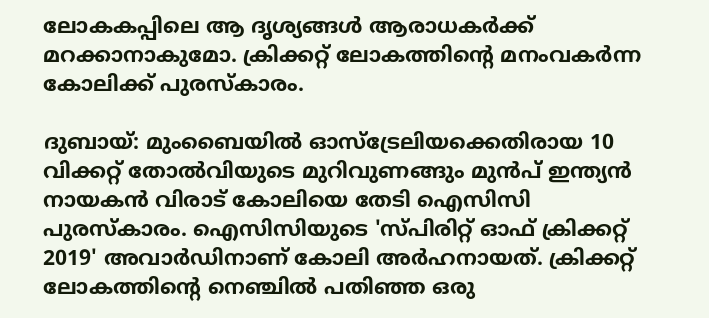ലോകകപ്പിലെ ആ ദൃശ്യങ്ങള്‍ ആരാധകര്‍ക്ക് മറക്കാനാകുമോ. ക്രിക്കറ്റ് ലോകത്തിന്‍റെ മനംവകര്‍ന്ന കോലിക്ക് പുരസ്‌കാരം.

ദുബായ്: മുംബൈയില്‍ ഓസ്‌ട്രേലിയക്കെതിരായ 10 വിക്കറ്റ് തോല്‍വിയുടെ മുറിവുണങ്ങും മുന്‍പ് ഇന്ത്യന്‍ നായകന്‍ വിരാട് കോലിയെ തേടി ഐസിസി പുരസ്‌കാരം. ഐസിസിയുടെ 'സ്‌പിരിറ്റ് ഓഫ് ക്രിക്കറ്റ് 2019' അവാര്‍ഡിനാണ് കോലി അര്‍ഹനായത്. ക്രിക്കറ്റ് ലോകത്തിന്‍റെ നെഞ്ചില്‍ പതിഞ്ഞ ഒരു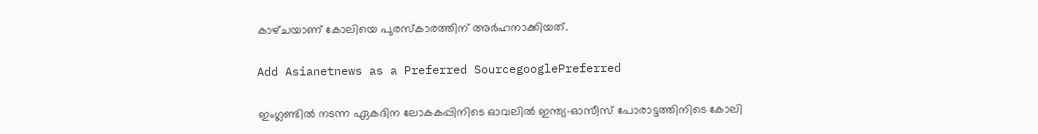കാഴ്‌ചയാണ് കോലിയെ പുരസ്‌കാരത്തിന് അര്‍ഹനാക്കിയത്.

Add Asianetnews as a Preferred SourcegooglePreferred

ഇംഗ്ലണ്ടില്‍ നടന്ന ഏകദിന ലോകകപ്പിനിടെ ഓവലില്‍ ഇന്ത്യ-ഓസീസ് പോരാട്ടത്തിനിടെ കോലി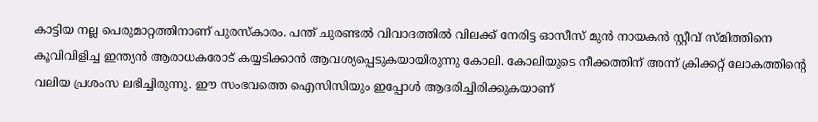കാട്ടിയ നല്ല പെരുമാറ്റത്തിനാണ് പുരസ്‌കാരം. പന്ത് ചുരണ്ടല്‍ വിവാദത്തില്‍ വിലക്ക് നേരിട്ട ഓസീസ് മുന്‍ നായകന്‍ സ്റ്റീവ് സ്‌മിത്തിനെ കൂവിവിളിച്ച ഇന്ത്യന്‍ ആരാധകരോട് കയ്യടിക്കാന്‍ ആവശ്യപ്പെടുകയായിരുന്നു കോലി. കോലിയുടെ നീക്കത്തിന് അന്ന് ക്രിക്കറ്റ് ലോകത്തിന്‍റെ വലിയ പ്രശംസ ലഭിച്ചിരുന്നു. ഈ സംഭവത്തെ ഐസിസിയും ഇപ്പോള്‍ ആദരിച്ചിരിക്കുകയാണ്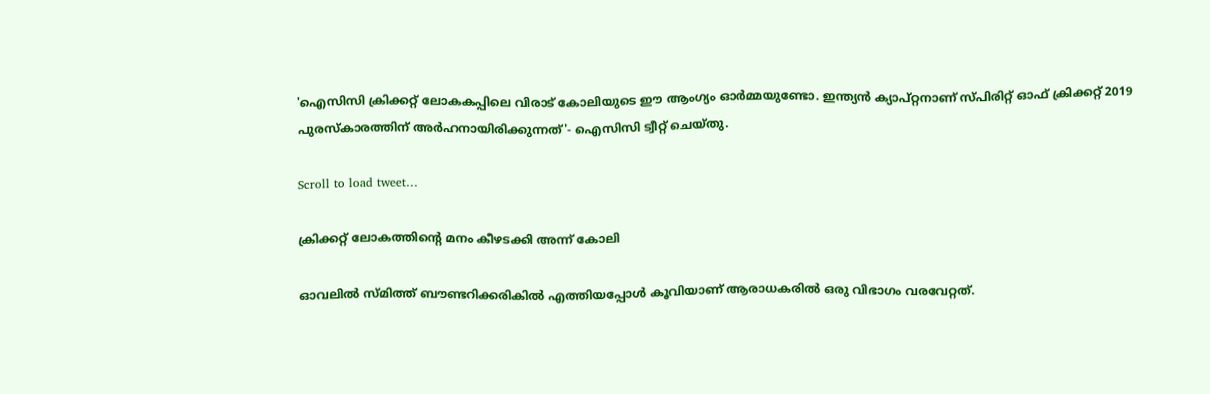'ഐസിസി ക്രിക്കറ്റ് ലോകകപ്പിലെ വിരാട് കോലിയുടെ ഈ ആംഗ്യം ഓര്‍മ്മയുണ്ടോ. ഇന്ത്യന്‍ ക്യാപ്റ്റനാണ് സ്‌പിരിറ്റ് ഓഫ് ക്രിക്കറ്റ് 2019 പുരസ്‌കാരത്തിന് അര്‍ഹനായിരിക്കുന്നത്'- ഐസിസി ട്വീറ്റ് ചെയ്തു.

Scroll to load tweet…

ക്രിക്കറ്റ് ലോകത്തിന്‍റെ മനം കീഴടക്കി അന്ന് കോലി

ഓവലില്‍ സ്‌മിത്ത് ബൗണ്ടറിക്കരികില്‍ എത്തിയപ്പോള്‍ കൂവിയാണ് ആരാധകരില്‍ ഒരു വിഭാഗം വരവേറ്റത്.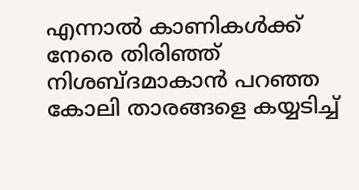എന്നാല്‍ കാണികള്‍ക്ക് നേരെ തിരിഞ്ഞ് നിശബ്ദമാകാന്‍ പറഞ്ഞ കോലി താരങ്ങളെ കയ്യടിച്ച്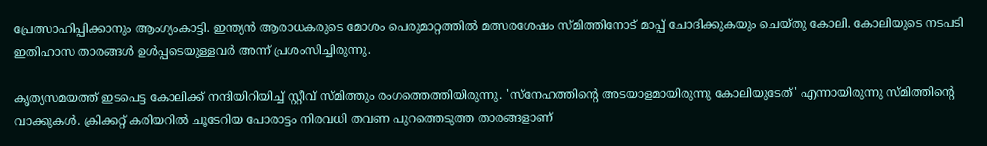പ്രേത്സാഹിപ്പിക്കാനും ആംഗ്യംകാട്ടി. ഇന്ത്യന്‍ ആരാധകരുടെ മോശം പെരുമാറ്റത്തില്‍ മത്സരശേഷം സ്‌മിത്തിനോട് മാപ്പ് ചോദിക്കുകയും ചെയ്തു കോലി. കോലിയുടെ നടപടി ഇതിഹാസ താരങ്ങള്‍ ഉള്‍പ്പടെയുള്ളവര്‍ അന്ന് പ്രശംസിച്ചിരുന്നു.

കൃത്യസമയത്ത് ഇടപെട്ട കോലിക്ക് നന്ദിയിറിയിച്ച് സ്റ്റീവ് സ്‌മിത്തും രംഗത്തെത്തിയിരുന്നു. 'സ്നേഹത്തിന്‍റെ അടയാളമായിരുന്നു കോലിയുടേത്' എന്നായിരുന്നു സ്‌മിത്തിന്‍റെ വാക്കുകള്‍. ക്രിക്കറ്റ് കരിയറില്‍ ചൂടേറിയ പോരാട്ടം നിരവധി തവണ പുറത്തെടുത്ത താരങ്ങളാണ്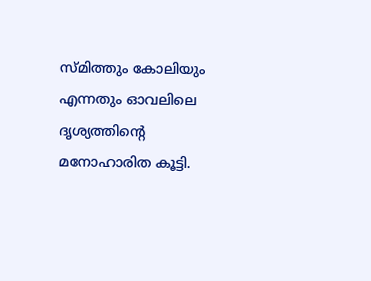സ്‌മിത്തും കോലിയും എന്നതും ഓവലിലെ ദൃശ്യത്തിന്‍റെ മനോഹാരിത കൂട്ടി.